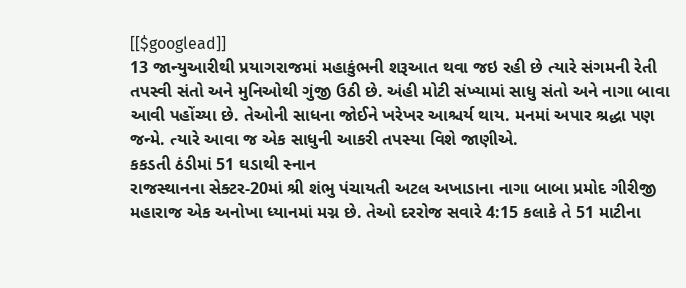[[$googlead]]
13 જાન્યુઆરીથી પ્રયાગરાજમાં મહાકુંભની શરૂઆત થવા જઇ રહી છે ત્યારે સંગમની રેતી તપસ્વી સંતો અને મુનિઓથી ગુંજી ઉઠી છે. અંહી મોટી સંખ્યામાં સાધુ સંતો અને નાગા બાવા આવી પહોંચ્યા છે. તેઓની સાધના જોઈને ખરેખર આશ્ચર્ય થાય. મનમાં અપાર શ્રદ્ધા પણ જન્મે. ત્યારે આવા જ એક સાધુની આકરી તપસ્યા વિશે જાણીએ.
કકડતી ઠંડીમાં 51 ઘડાથી સ્નાન
રાજસ્થાનના સેક્ટર-20માં શ્રી શંભુ પંચાયતી અટલ અખાડાના નાગા બાબા પ્રમોદ ગીરીજી મહારાજ એક અનોખા ધ્યાનમાં મગ્ન છે. તેઓ દરરોજ સવારે 4:15 કલાકે તે 51 માટીના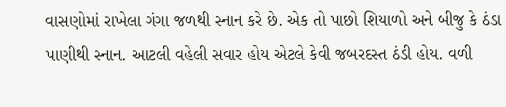વાસણોમાં રાખેલા ગંગા જળથી સ્નાન કરે છે. એક તો પાછો શિયાળો અને બીજુ કે ઠંડા પાણીથી સ્નાન. આટલી વહેલી સવાર હોય એટલે કેવી જબરદસ્ત ઠંડી હોય. વળી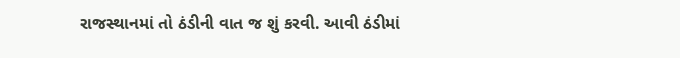રાજસ્થાનમાં તો ઠંડીની વાત જ શું કરવી. આવી ઠંડીમાં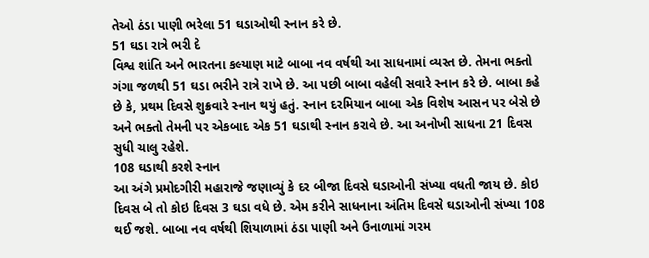તેઓ ઠંડા પાણી ભરેલા 51 ઘડાઓથી સ્નાન કરે છે.
51 ઘડા રાત્રે ભરી દે
વિશ્વ શાંતિ અને ભારતના કલ્યાણ માટે બાબા નવ વર્ષથી આ સાધનામાં વ્યસ્ત છે. તેમના ભક્તો ગંગા જળથી 51 ઘડા ભરીને રાત્રે રાખે છે. આ પછી બાબા વહેલી સવારે સ્નાન કરે છે. બાબા કહે છે કે, પ્રથમ દિવસે શુક્રવારે સ્નાન થયું હતું. સ્નાન દરમિયાન બાબા એક વિશેષ આસન પર બેસે છે અને ભક્તો તેમની પર એકબાદ એક 51 ઘડાથી સ્નાન કરાવે છે. આ અનોખી સાધના 21 દિવસ સુધી ચાલુ રહેશે.
108 ઘડાથી કરશે સ્નાન
આ અંગે પ્રમોદગીરી મહારાજે જણાવ્યું કે દર બીજા દિવસે ઘડાઓની સંખ્યા વધતી જાય છે. કોઇ દિવસ બે તો કોઇ દિવસ 3 ઘડા વધે છે. એમ કરીને સાધનાના અંતિમ દિવસે ઘડાઓની સંખ્યા 108 થઈ જશે. બાબા નવ વર્ષથી શિયાળામાં ઠંડા પાણી અને ઉનાળામાં ગરમ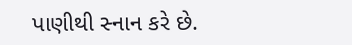પાણીથી સ્નાન કરે છે.